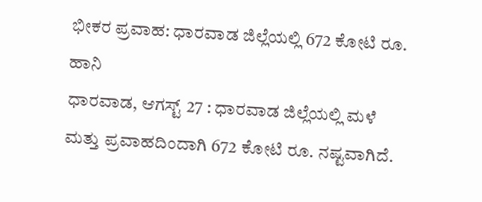ಭೀಕರ ಪ್ರವಾಹ: ಧಾರವಾಡ ಜಿಲ್ಲೆಯಲ್ಲಿ 672 ಕೋಟಿ ರೂ. ಹಾನಿ
ಧಾರವಾಡ, ಆಗಸ್ಟ್ 27 : ಧಾರವಾಡ ಜಿಲ್ಲೆಯಲ್ಲಿ ಮಳೆ ಮತ್ತು ಪ್ರವಾಹದಿಂದಾಗಿ 672 ಕೋಟಿ ರೂ. ನಷ್ಟವಾಗಿದೆ.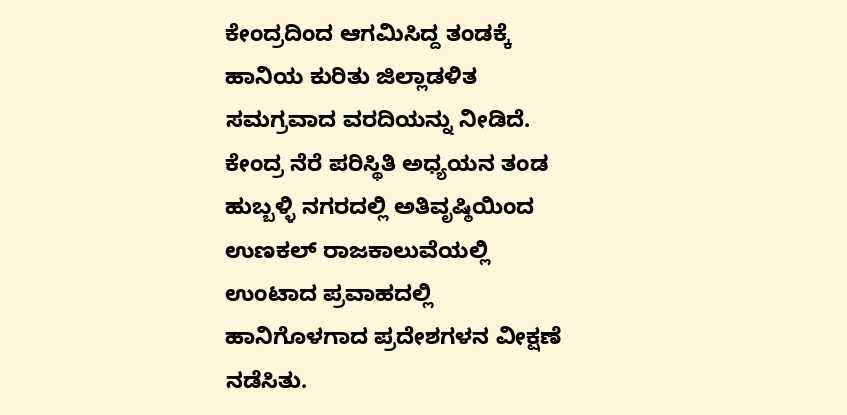ಕೇಂದ್ರದಿಂದ ಆಗಮಿಸಿದ್ದ ತಂಡಕ್ಕೆ ಹಾನಿಯ ಕುರಿತು ಜಿಲ್ಲಾಡಳಿತ ಸಮಗ್ರವಾದ ವರದಿಯನ್ನು ನೀಡಿದೆ.
ಕೇಂದ್ರ ನೆರೆ ಪರಿಸ್ಥಿತಿ ಅಧ್ಯಯನ ತಂಡ ಹುಬ್ಬಳ್ಳಿ ನಗರದಲ್ಲಿ ಅತಿವೃಷ್ಠಿಯಿಂದ ಉಣಕಲ್ ರಾಜಕಾಲುವೆಯಲ್ಲಿ ಉಂಟಾದ ಪ್ರವಾಹದಲ್ಲಿ ಹಾನಿಗೊಳಗಾದ ಪ್ರದೇಶಗಳನ ವೀಕ್ಷಣೆ ನಡೆಸಿತು.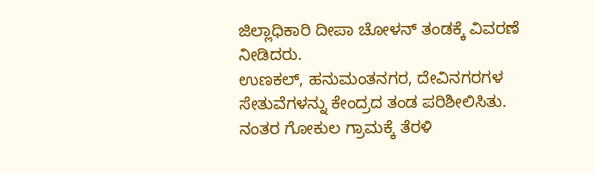ಜಿಲ್ಲಾಧಿಕಾರಿ ದೀಪಾ ಚೋಳನ್ ತಂಡಕ್ಕೆ ವಿವರಣೆ ನೀಡಿದರು.
ಉಣಕಲ್, ಹನುಮಂತನಗರ, ದೇವಿನಗರಗಳ ಸೇತುವೆಗಳನ್ನು ಕೇಂದ್ರದ ತಂಡ ಪರಿಶೀಲಿಸಿತು. ನಂತರ ಗೋಕುಲ ಗ್ರಾಮಕ್ಕೆ ತೆರಳಿ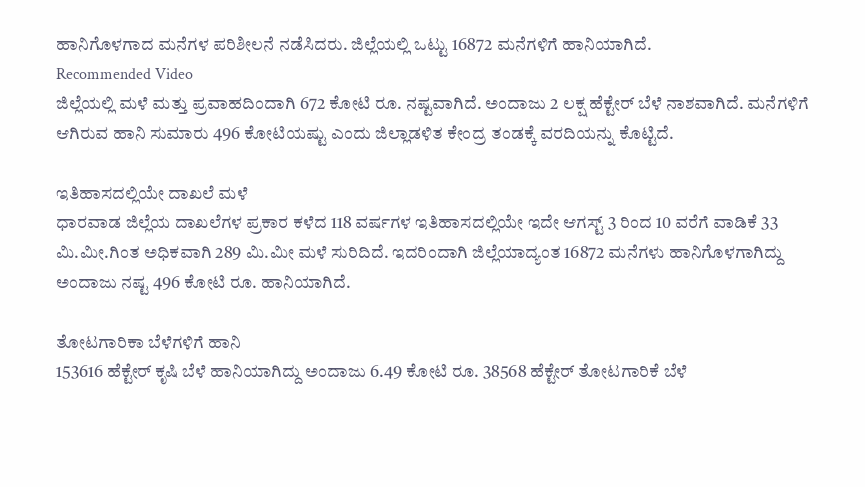ಹಾನಿಗೊಳಗಾದ ಮನೆಗಳ ಪರಿಶೀಲನೆ ನಡೆಸಿದರು. ಜಿಲ್ಲೆಯಲ್ಲಿ ಒಟ್ಟು 16872 ಮನೆಗಳಿಗೆ ಹಾನಿಯಾಗಿದೆ.
Recommended Video
ಜಿಲ್ಲೆಯಲ್ಲಿ ಮಳೆ ಮತ್ತು ಪ್ರವಾಹದಿಂದಾಗಿ 672 ಕೋಟಿ ರೂ. ನಷ್ಟವಾಗಿದೆ. ಅಂದಾಜು 2 ಲಕ್ಷ ಹೆಕ್ಟೇರ್ ಬೆಳೆ ನಾಶವಾಗಿದೆ. ಮನೆಗಳಿಗೆ ಆಗಿರುವ ಹಾನಿ ಸುಮಾರು 496 ಕೋಟಿಯಷ್ಟು ಎಂದು ಜಿಲ್ಲಾಡಳಿತ ಕೇಂದ್ರ ತಂಡಕ್ಕೆ ವರದಿಯನ್ನು ಕೊಟ್ಟಿದೆ.

ಇತಿಹಾಸದಲ್ಲಿಯೇ ದಾಖಲೆ ಮಳೆ
ಧಾರವಾಡ ಜಿಲ್ಲೆಯ ದಾಖಲೆಗಳ ಪ್ರಕಾರ ಕಳೆದ 118 ವರ್ಷಗಳ ಇತಿಹಾಸದಲ್ಲಿಯೇ ಇದೇ ಆಗಸ್ಟ್ 3 ರಿಂದ 10 ವರೆಗೆ ವಾಡಿಕೆ 33 ಮಿ.ಮೀ.ಗಿಂತ ಅಧಿಕವಾಗಿ 289 ಮಿ.ಮೀ ಮಳೆ ಸುರಿದಿದೆ. ಇದರಿಂದಾಗಿ ಜಿಲ್ಲೆಯಾದ್ಯಂತ 16872 ಮನೆಗಳು ಹಾನಿಗೊಳಗಾಗಿದ್ದು ಅಂದಾಜು ನಷ್ಟ 496 ಕೋಟಿ ರೂ. ಹಾನಿಯಾಗಿದೆ.

ತೋಟಗಾರಿಕಾ ಬೆಳೆಗಳಿಗೆ ಹಾನಿ
153616 ಹೆಕ್ಟೇರ್ ಕೃಷಿ ಬೆಳೆ ಹಾನಿಯಾಗಿದ್ದು ಅಂದಾಜು 6.49 ಕೋಟಿ ರೂ. 38568 ಹೆಕ್ಟೇರ್ ತೋಟಗಾರಿಕೆ ಬೆಳೆ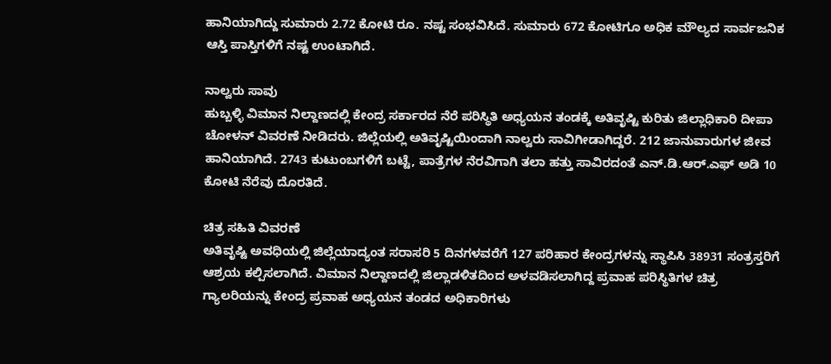ಹಾನಿಯಾಗಿದ್ದು ಸುಮಾರು 2.72 ಕೋಟಿ ರೂ. ನಷ್ಟ ಸಂಭವಿಸಿದೆ. ಸುಮಾರು 672 ಕೋಟಿಗೂ ಅಧಿಕ ಮೌಲ್ಯದ ಸಾರ್ವಜನಿಕ ಆಸ್ತಿ ಪಾಸ್ತಿಗಳಿಗೆ ನಷ್ಟ ಉಂಟಾಗಿದೆ.

ನಾಲ್ವರು ಸಾವು
ಹುಬ್ಬಳ್ಳಿ ವಿಮಾನ ನಿಲ್ದಾಣದಲ್ಲಿ ಕೇಂದ್ರ ಸರ್ಕಾರದ ನೆರೆ ಪರಿಸ್ಥಿತಿ ಅಧ್ಯಯನ ತಂಡಕ್ಕೆ ಅತಿವೃಷ್ಟಿ ಕುರಿತು ಜಿಲ್ಲಾಧಿಕಾರಿ ದೀಪಾ ಚೋಳನ್ ವಿವರಣೆ ನೀಡಿದರು. ಜಿಲ್ಲೆಯಲ್ಲಿ ಅತಿವೃಷ್ಟಿಯಿಂದಾಗಿ ನಾಲ್ವರು ಸಾವಿಗೀಡಾಗಿದ್ದರೆ. 212 ಜಾನುವಾರುಗಳ ಜೀವ ಹಾನಿಯಾಗಿದೆ. 2743 ಕುಟುಂಬಗಳಿಗೆ ಬಟ್ಟೆ, ಪಾತ್ರೆಗಳ ನೆರವಿಗಾಗಿ ತಲಾ ಹತ್ತು ಸಾವಿರದಂತೆ ಎನ್.ಡಿ.ಆರ್.ಎಫ್ ಅಡಿ 10 ಕೋಟಿ ನೆರೆವು ದೊರತಿದೆ.

ಚಿತ್ರ ಸಹಿತಿ ವಿವರಣೆ
ಅತಿವೃಷ್ಟಿ ಅವಧಿಯಲ್ಲಿ ಜಿಲ್ಲೆಯಾದ್ಯಂತ ಸರಾಸರಿ 5 ದಿನಗಳವರೆಗೆ 127 ಪರಿಹಾರ ಕೇಂದ್ರಗಳನ್ನು ಸ್ಥಾಪಿಸಿ 38931 ಸಂತ್ರಸ್ತರಿಗೆ ಆಶ್ರಯ ಕಲ್ಪಿಸಲಾಗಿದೆ. ವಿಮಾನ ನಿಲ್ದಾಣದಲ್ಲಿ ಜಿಲ್ಲಾಡಳಿತದಿಂದ ಅಳವಡಿಸಲಾಗಿದ್ದ ಪ್ರವಾಹ ಪರಿಸ್ಥಿತಿಗಳ ಚಿತ್ರ ಗ್ಯಾಲರಿಯನ್ನು ಕೇಂದ್ರ ಪ್ರವಾಹ ಅಧ್ಯಯನ ತಂಡದ ಅಧಿಕಾರಿಗಳು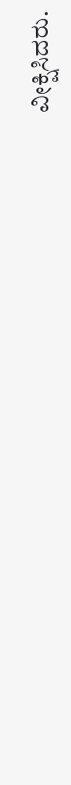ವೀಕ್ಷಿಸಿದರು.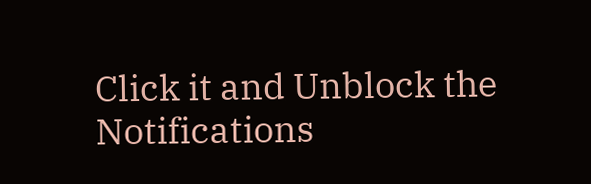Click it and Unblock the Notifications